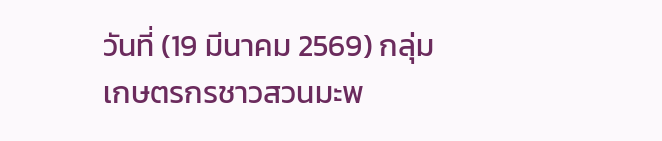วันที่ (19 มีนาคม 2569) กลุ่มเกษตรกรชาวสวนมะพ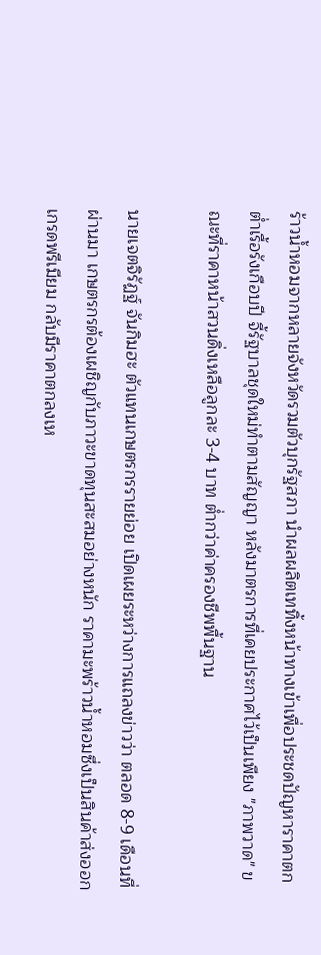ร้าวน้ำหอมจากหลายจังหวัดรวมตัวบุกรัฐสภา นำผลผลิตเททิ้งหน้าทางเข้าเพื่อประชดปัญหาราคาตกต่ำเรื้อรังเกือบปี จี้รัฐบาลชุดใหม่ทำตามสัญญา หลังมาตรการที่เคยประกาศไว้เป็นเพียง "ภาพวาด" ขณะที่ราคาหน้าสวนดิ่งเหลือลูกละ 3-4 บาท ต่ำกว่าค่าครองชีพพื้นฐาน

นายเจตจิรัฏฐ์ จันกิมฮะ ตัวแทนเกษตรกรรายย่อย เปิดเผยระหว่างการแถลงข่าวว่า ตลอด 8-9 เดือนที่ผ่านมา เกษตรกรต้องเผชิญกับภาวะขาดทุนสะสมอย่างหนัก ราคามะพร้าวน้ำหอมซึ่งเป็นสินค้าส่งออกเกรดพรีเมียม กลับมีราคาตกลงเห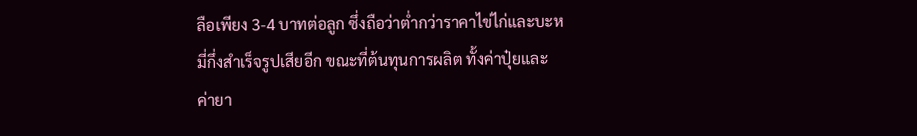ลือเพียง 3-4 บาทต่อลูก ซึ่งถือว่าต่ำกว่าราคาไข่ไก่และบะหมี่กึ่งสำเร็จรูปเสียอีก ขณะที่ต้นทุนการผลิต ทั้งค่าปุ๋ยและค่ายา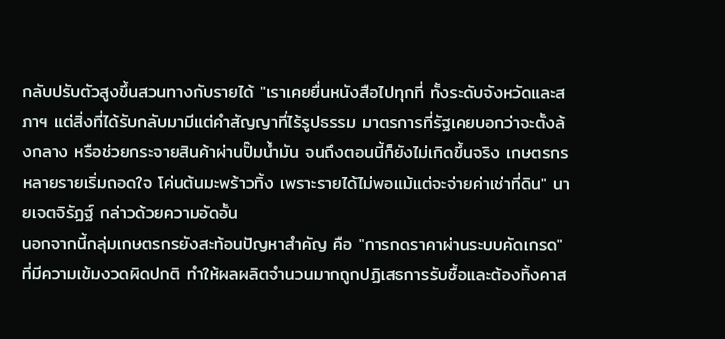กลับปรับตัวสูงขึ้นสวนทางกับรายได้ "เราเคยยื่นหนังสือไปทุกที่ ทั้งระดับจังหวัดและสภาฯ แต่สิ่งที่ได้รับกลับมามีแต่คำสัญญาที่ไร้รูปธรรม มาตรการที่รัฐเคยบอกว่าจะตั้งล้งกลาง หรือช่วยกระจายสินค้าผ่านปั๊มน้ำมัน จนถึงตอนนี้ก็ยังไม่เกิดขึ้นจริง เกษตรกรหลายรายเริ่มถอดใจ โค่นต้นมะพร้าวทิ้ง เพราะรายได้ไม่พอแม้แต่จะจ่ายค่าเช่าที่ดิน" นายเจตจิรัฏฐ์ กล่าวด้วยความอัดอั้น
นอกจากนี้กลุ่มเกษตรกรยังสะท้อนปัญหาสำคัญ คือ "การกดราคาผ่านระบบคัดเกรด" ที่มีความเข้มงวดผิดปกติ ทำให้ผลผลิตจำนวนมากถูกปฏิเสธการรับซื้อและต้องทิ้งคาส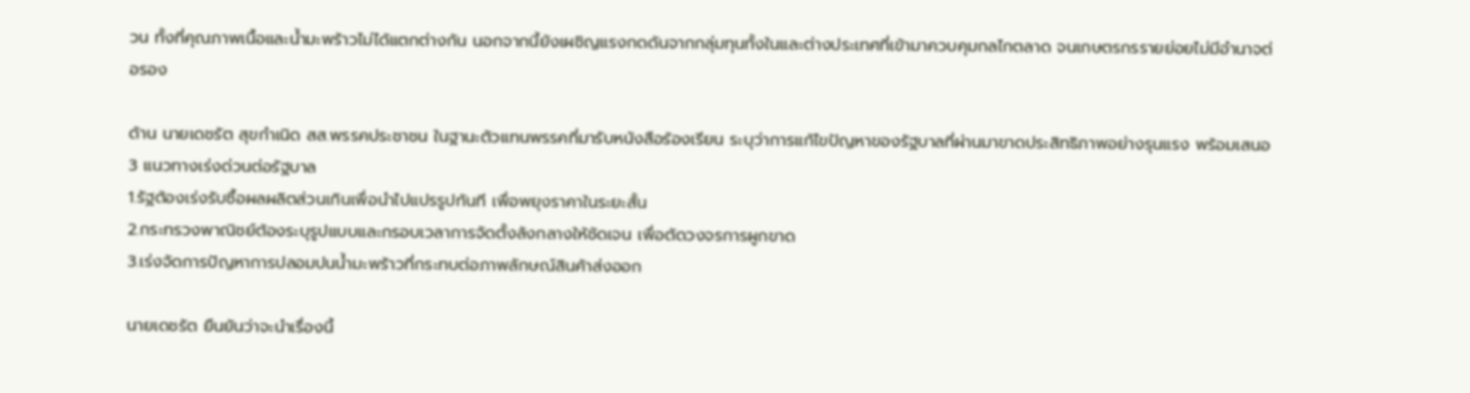วน ทั้งที่คุณภาพเนื้อและน้ำมะพร้าวไม่ได้แตกต่างกัน นอกจากนี้ยังเผชิญแรงกดดันจากกลุ่มทุนทั้งในและต่างประเทศที่เข้ามาควบคุมกลไกตลาด จนเกษตรกรรายย่อยไม่มีอำนาจต่อรอง

ด้าน นายเดชรัต สุขกำเนิด สส.พรรคประชาชน ในฐานะตัวแทนพรรคที่มารับหนังสือร้องเรียน ระบุว่าการแก้ไขปัญหาของรัฐบาลที่ผ่านมาขาดประสิทธิภาพอย่างรุนแรง พร้อมเสนอ 3 แนวทางเร่งด่วนต่อรัฐบาล
1.รัฐต้องเร่งรับซื้อผลผลิตส่วนเกินเพื่อนำไปแปรรูปทันที เพื่อพยุงราคาในระยะสั้น
2.กระทรวงพาณิชย์ต้องระบุรูปแบบและกรอบเวลาการจัดตั้งล้งกลางให้ชัดเจน เพื่อตัดวงจรการผูกขาด
3.เร่งจัดการปัญหาการปลอมปนน้ำมะพร้าวที่กระทบต่อภาพลักษณ์สินค้าส่งออก

นายเดชรัต ยืนยันว่าจะนำเรื่องนี้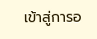เข้าสู่การอ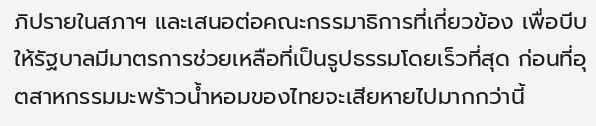ภิปรายในสภาฯ และเสนอต่อคณะกรรมาธิการที่เกี่ยวข้อง เพื่อบีบให้รัฐบาลมีมาตรการช่วยเหลือที่เป็นรูปธรรมโดยเร็วที่สุด ก่อนที่อุตสาหกรรมมะพร้าวน้ำหอมของไทยจะเสียหายไปมากกว่านี้